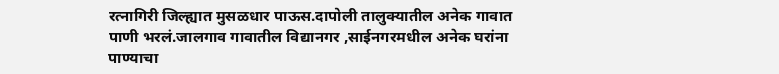रत्नागिरी जिल्ह्यात मुसळधार पाऊस.दापोली तालुक्यातील अनेक गावात पाणी भरलं.जालगाव गावातील विद्यानगर ,साईनगरमधील अनेक घरांना पाण्याचा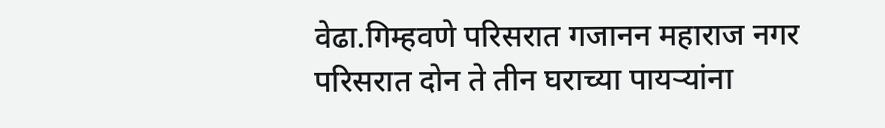वेढा.गिम्हवणे परिसरात गजानन महाराज नगर परिसरात दोन ते तीन घराच्या पायऱ्यांना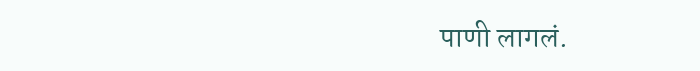पाणी लागलं.